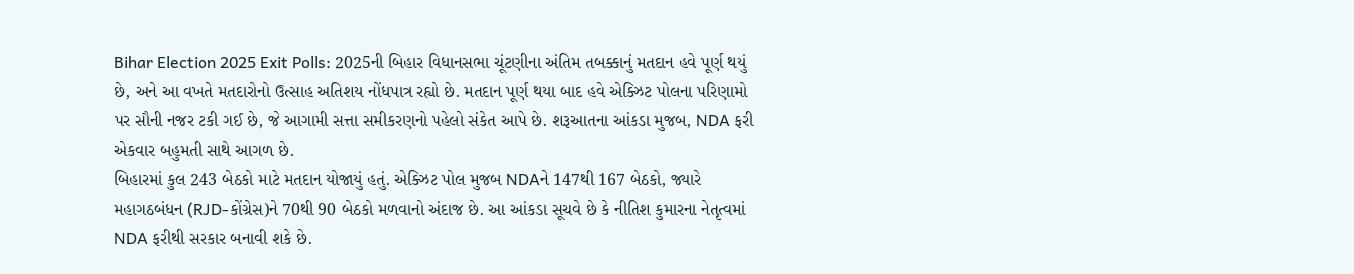Bihar Election 2025 Exit Polls: 2025ની બિહાર વિધાનસભા ચૂંટણીના અંતિમ તબક્કાનું મતદાન હવે પૂર્ણ થયું છે, અને આ વખતે મતદારોનો ઉત્સાહ અતિશય નોંધપાત્ર રહ્યો છે. મતદાન પૂર્ણ થયા બાદ હવે એક્ઝિટ પોલના પરિણામો પર સૌની નજર ટકી ગઈ છે, જે આગામી સત્તા સમીકરણનો પહેલો સંકેત આપે છે. શરૂઆતના આંકડા મુજબ, NDA ફરી એકવાર બહુમતી સાથે આગળ છે.
બિહારમાં કુલ 243 બેઠકો માટે મતદાન યોજાયું હતું. એક્ઝિટ પોલ મુજબ NDAને 147થી 167 બેઠકો, જ્યારે મહાગઠબંધન (RJD-કોંગ્રેસ)ને 70થી 90 બેઠકો મળવાનો અંદાજ છે. આ આંકડા સૂચવે છે કે નીતિશ કુમારના નેતૃત્વમાં NDA ફરીથી સરકાર બનાવી શકે છે.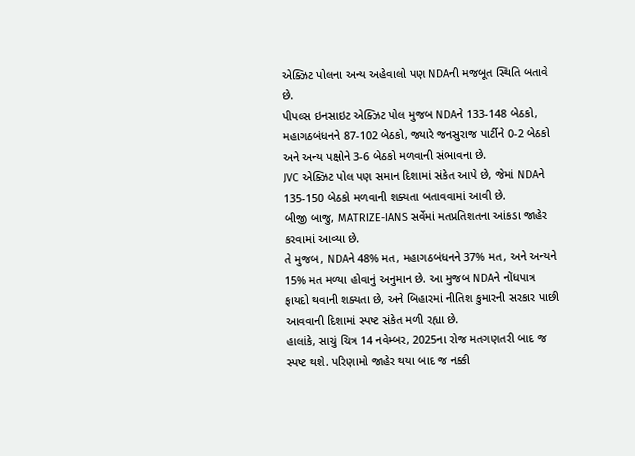એક્ઝિટ પોલના અન્ય અહેવાલો પણ NDAની મજબૂત સ્થિતિ બતાવે છે.
પીપલ્સ ઇનસાઇટ એક્ઝિટ પોલ મુજબ NDAને 133-148 બેઠકો, મહાગઠબંધનને 87-102 બેઠકો, જ્યારે જનસુરાજ પાર્ટીને 0-2 બેઠકો અને અન્ય પક્ષોને 3-6 બેઠકો મળવાની સંભાવના છે.
JVC એક્ઝિટ પોલ પણ સમાન દિશામાં સંકેત આપે છે, જેમાં NDAને 135-150 બેઠકો મળવાની શક્યતા બતાવવામાં આવી છે.
બીજી બાજુ, MATRIZE-IANS સર્વેમાં મતપ્રતિશતના આંકડા જાહેર કરવામાં આવ્યા છે.
તે મુજબ, NDAને 48% મત, મહાગઠબંધનને 37% મત, અને અન્યને 15% મત મળ્યા હોવાનું અનુમાન છે. આ મુજબ NDAને નોંધપાત્ર ફાયદો થવાની શક્યતા છે, અને બિહારમાં નીતિશ કુમારની સરકાર પાછી આવવાની દિશામાં સ્પષ્ટ સંકેત મળી રહ્યા છે.
હાલાંકે, સાચું ચિત્ર 14 નવેમ્બર, 2025ના રોજ મતગણતરી બાદ જ સ્પષ્ટ થશે. પરિણામો જાહેર થયા બાદ જ નક્કી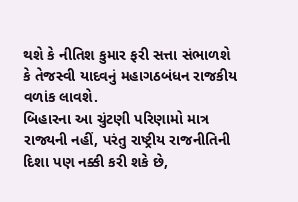થશે કે નીતિશ કુમાર ફરી સત્તા સંભાળશે કે તેજસ્વી યાદવનું મહાગઠબંધન રાજકીય વળાંક લાવશે.
બિહારના આ ચુંટણી પરિણામો માત્ર રાજ્યની નહીં, પરંતુ રાષ્ટ્રીય રાજનીતિની દિશા પણ નક્કી કરી શકે છે,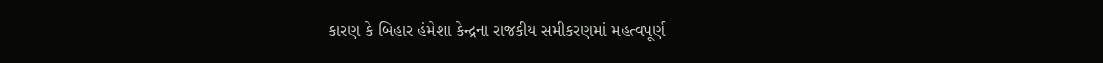કારણ કે બિહાર હંમેશા કેન્દ્રના રાજકીય સમીકરણમાં મહત્વપૂર્ણ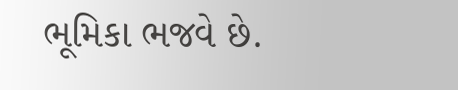ભૂમિકા ભજવે છે.